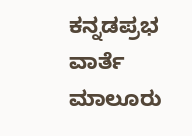ಕನ್ನಡಪ್ರಭ ವಾರ್ತೆ ಮಾಲೂರು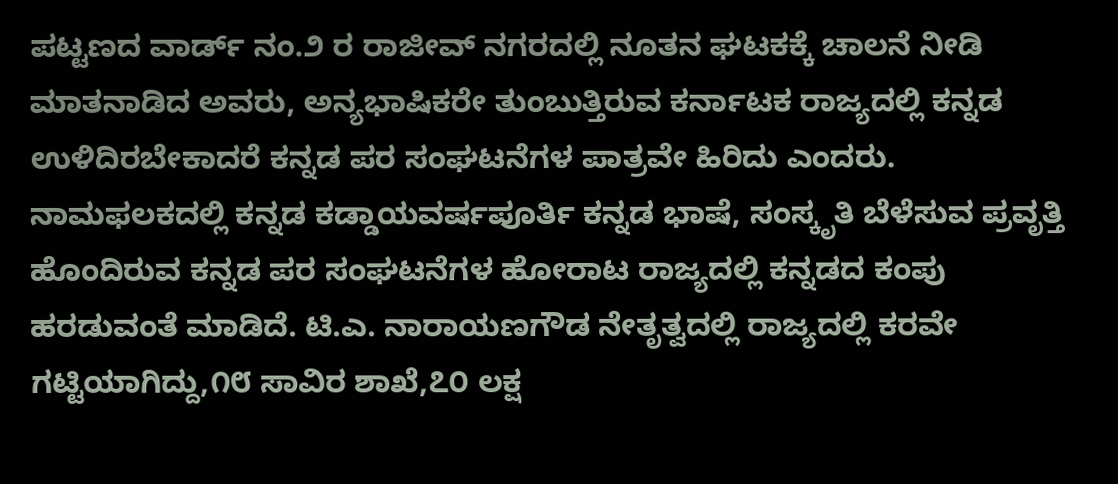ಪಟ್ಟಣದ ವಾರ್ಡ್ ನಂ.೨ ರ ರಾಜೀವ್ ನಗರದಲ್ಲಿ ನೂತನ ಘಟಕಕ್ಕೆ ಚಾಲನೆ ನೀಡಿ ಮಾತನಾಡಿದ ಅವರು, ಅನ್ಯಭಾಷಿಕರೇ ತುಂಬುತ್ತಿರುವ ಕರ್ನಾಟಕ ರಾಜ್ಯದಲ್ಲಿ ಕನ್ನಡ ಉಳಿದಿರಬೇಕಾದರೆ ಕನ್ನಡ ಪರ ಸಂಘಟನೆಗಳ ಪಾತ್ರವೇ ಹಿರಿದು ಎಂದರು.
ನಾಮಫಲಕದಲ್ಲಿ ಕನ್ನಡ ಕಡ್ಡಾಯವರ್ಷಪೂರ್ತಿ ಕನ್ನಡ ಭಾಷೆ, ಸಂಸ್ಕೃತಿ ಬೆಳೆಸುವ ಪ್ರವೃತ್ತಿ ಹೊಂದಿರುವ ಕನ್ನಡ ಪರ ಸಂಘಟನೆಗಳ ಹೋರಾಟ ರಾಜ್ಯದಲ್ಲಿ ಕನ್ನಡದ ಕಂಪು ಹರಡುವಂತೆ ಮಾಡಿದೆ. ಟಿ.ಎ. ನಾರಾಯಣಗೌಡ ನೇತೃತ್ವದಲ್ಲಿ ರಾಜ್ಯದಲ್ಲಿ ಕರವೇ ಗಟ್ಟಿಯಾಗಿದ್ದು,೧೮ ಸಾವಿರ ಶಾಖೆ,೭೦ ಲಕ್ಷ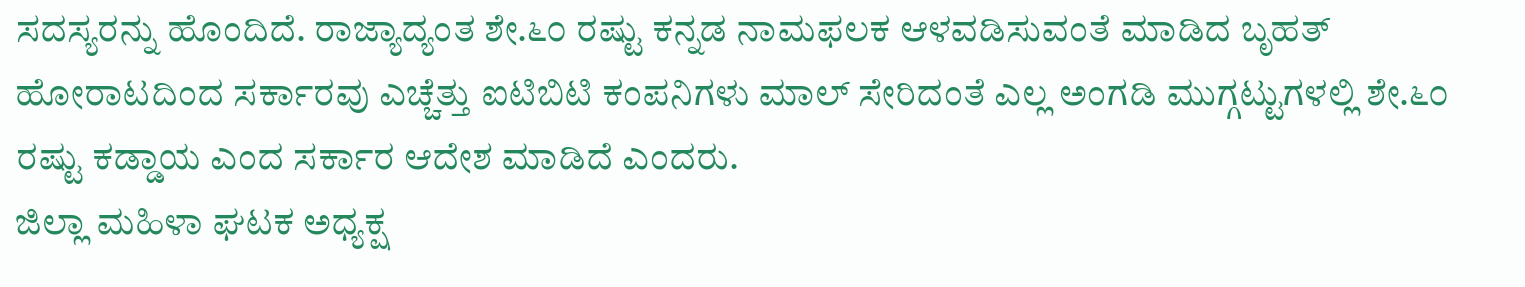ಸದಸ್ಯರನ್ನು ಹೊಂದಿದೆ. ರಾಜ್ಯಾದ್ಯಂತ ಶೇ.೬೦ ರಷ್ಟು ಕನ್ನಡ ನಾಮಫಲಕ ಆಳವಡಿಸುವಂತೆ ಮಾಡಿದ ಬೃಹತ್ ಹೋರಾಟದಿಂದ ಸರ್ಕಾರವು ಎಚ್ಚೆತ್ತು ಐಟಿಬಿಟಿ ಕಂಪನಿಗಳು ಮಾಲ್ ಸೇರಿದಂತೆ ಎಲ್ಲ ಅಂಗಡಿ ಮುಗ್ಗಟ್ಟುಗಳಲ್ಲಿ ಶೇ.೬೦ ರಷ್ಟು ಕಡ್ಡಾಯ ಎಂದ ಸರ್ಕಾರ ಆದೇಶ ಮಾಡಿದೆ ಎಂದರು.
ಜಿಲ್ಲಾ ಮಹಿಳಾ ಘಟಕ ಅಧ್ಯಕ್ಷ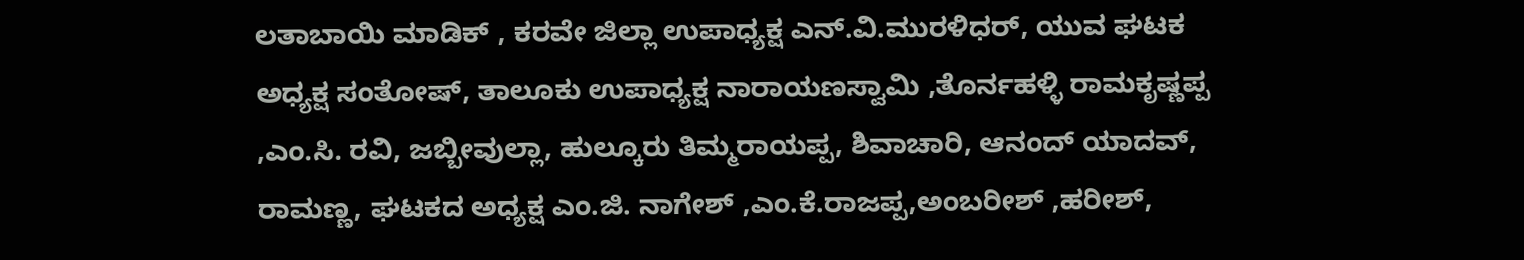ಲತಾಬಾಯಿ ಮಾಡಿಕ್ , ಕರವೇ ಜಿಲ್ಲಾ ಉಪಾಧ್ಯಕ್ಷ ಎನ್.ವಿ.ಮುರಳಿಧರ್, ಯುವ ಘಟಕ ಅಧ್ಯಕ್ಷ ಸಂತೋಷ್, ತಾಲೂಕು ಉಪಾಧ್ಯಕ್ಷ ನಾರಾಯಣಸ್ವಾಮಿ ,ತೊರ್ನಹಳ್ಳಿ ರಾಮಕೃಷ್ಣಪ್ಪ ,ಎಂ.ಸಿ. ರವಿ, ಜಬ್ಬೀವುಲ್ಲಾ, ಹುಲ್ಕೂರು ತಿಮ್ಮರಾಯಪ್ಪ, ಶಿವಾಚಾರಿ, ಆನಂದ್ ಯಾದವ್, ರಾಮಣ್ಣ, ಘಟಕದ ಅಧ್ಯಕ್ಷ ಎಂ.ಜಿ. ನಾಗೇಶ್ ,ಎಂ.ಕೆ.ರಾಜಪ್ಪ,ಅಂಬರೀಶ್ ,ಹರೀಶ್,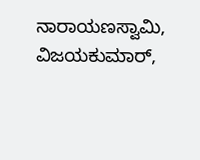ನಾರಾಯಣಸ್ವಾಮಿ, ವಿಜಯಕುಮಾರ್,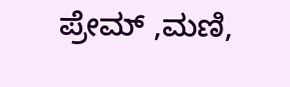ಪ್ರೇಮ್ ,ಮಣಿ,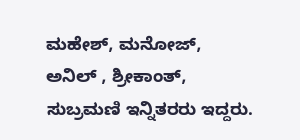ಮಹೇಶ್, ಮನೋಜ್, ಅನಿಲ್ , ಶ್ರೀಕಾಂತ್, ಸುಬ್ರಮಣಿ ಇನ್ನಿತರರು ಇದ್ದರು.